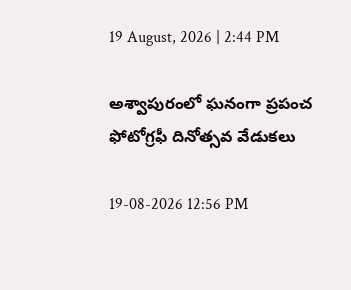19 August, 2026 | 2:44 PM

అశ్వాపురంలో ఘనంగా ప్రపంచ ఫోటోగ్రఫీ దినోత్సవ వేడుకలు

19-08-2026 12:56 PM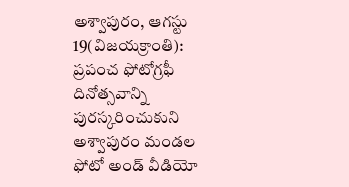అశ్వాపురం, ఆగస్టు 19(విజయక్రాంతి): ప్రపంచ ఫోటోగ్రఫీ దినోత్సవాన్ని పురస్కరించుకుని అశ్వాపురం మండల ఫోటో అండ్ వీడియో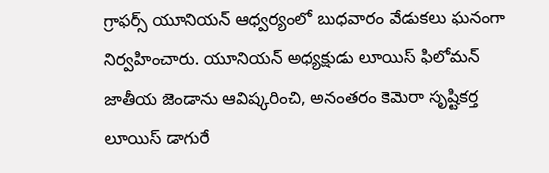గ్రాఫర్స్ యూనియన్ ఆధ్వర్యంలో బుధవారం వేడుకలు ఘనంగా నిర్వహించారు. యూనియన్ అధ్యక్షుడు లూయిస్ ఫిలోమన్ జాతీయ జెండాను ఆవిష్కరించి, అనంతరం కెమెరా సృష్టికర్త లూయిస్ డాగురే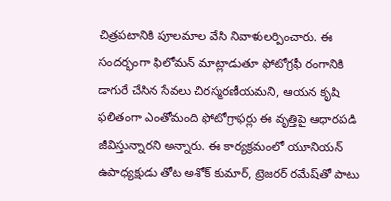చిత్రపటానికి పూలమాల వేసి నివాళులర్పించారు. ఈ సందర్భంగా ఫిలోమన్ మాట్లాడుతూ ఫోటోగ్రఫీ రంగానికి డాగురే చేసిన సేవలు చిరస్మరణీయమని, ఆయన కృషి ఫలితంగా ఎంతోమంది ఫోటోగ్రాఫర్లు ఈ వృత్తిపై ఆధారపడి జీవిస్తున్నారని అన్నారు. ఈ కార్యక్రమంలో యూనియన్ ఉపాధ్యక్షుడు తోట అశోక్ కుమార్, ట్రెజరర్ రమేష్‌తో పాటు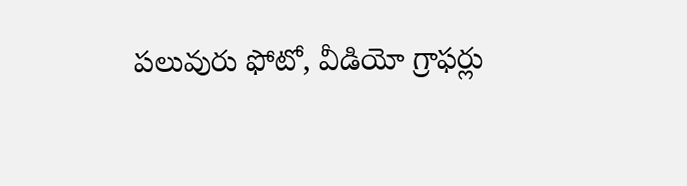పలువురు ఫోటో, వీడియో గ్రాఫర్లు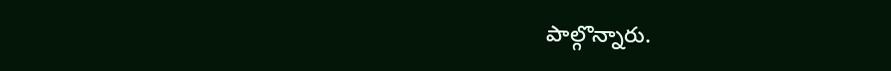పాల్గొన్నారు.